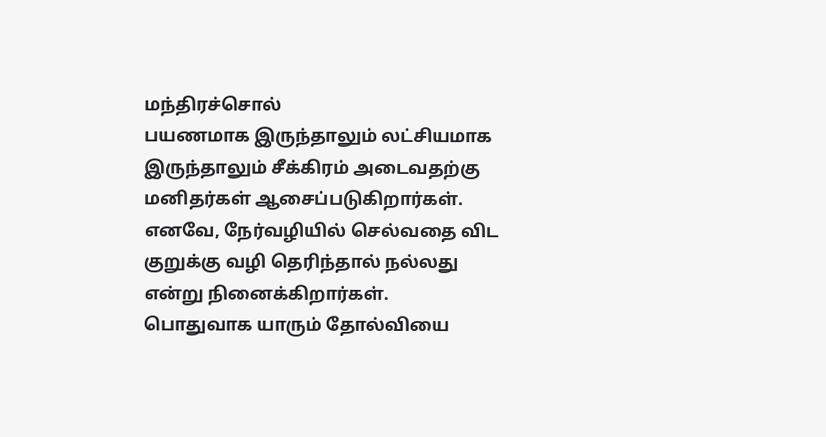மந்திரச்சொல்
பயணமாக இருந்தாலும் லட்சியமாக இருந்தாலும் சீக்கிரம் அடைவதற்கு மனிதர்கள் ஆசைப்படுகிறார்கள். எனவே, நேர்வழியில் செல்வதை விட குறுக்கு வழி தெரிந்தால் நல்லது என்று நினைக்கிறார்கள்.
பொதுவாக யாரும் தோல்வியை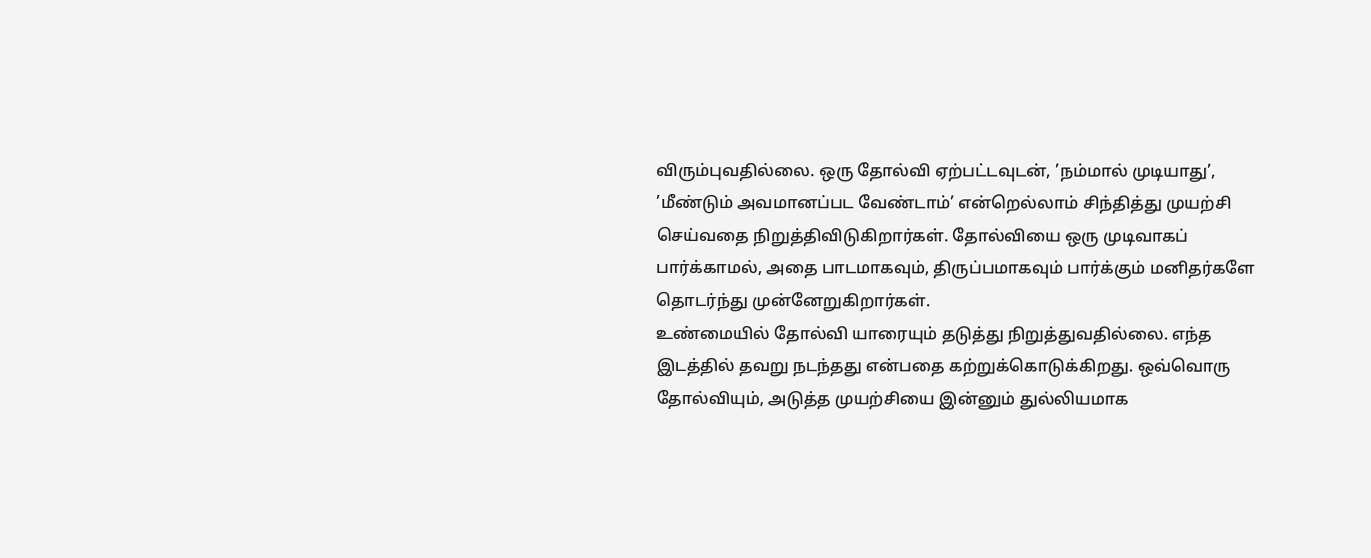விரும்புவதில்லை. ஒரு தோல்வி ஏற்பட்டவுடன், ’நம்மால் முடியாது’, ’மீண்டும் அவமானப்பட வேண்டாம்’ என்றெல்லாம் சிந்தித்து முயற்சி செய்வதை நிறுத்திவிடுகிறார்கள். தோல்வியை ஒரு முடிவாகப் பார்க்காமல், அதை பாடமாகவும், திருப்பமாகவும் பார்க்கும் மனிதர்களே தொடர்ந்து முன்னேறுகிறார்கள்.
உண்மையில் தோல்வி யாரையும் தடுத்து நிறுத்துவதில்லை. எந்த இடத்தில் தவறு நடந்தது என்பதை கற்றுக்கொடுக்கிறது. ஒவ்வொரு தோல்வியும், அடுத்த முயற்சியை இன்னும் துல்லியமாக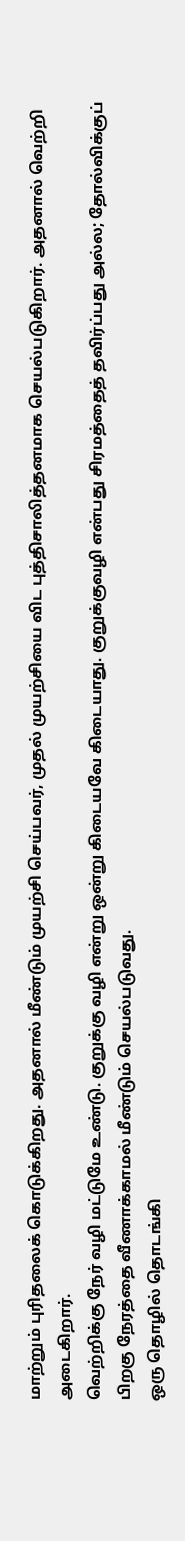மாற்றும் புரிதலைக் கொடுக்கிறது. அதனால் மீண்டும் முயற்சி செய்பவர், முதல் முயற்சியை விட புத்திசாலித்தனமாக செயல்படுகிறார். அதனால் வெற்றி அடைகிறார்.
வெற்றிக்கு நேர் வழி மட்டுமே உண்டு. குறுக்கு வழி என்று ஒன்று கிடையவே கிடையாது. குறுக்குவழி என்பது சிரமத்தைத் தவிர்ப்பது அல்ல; தோல்விக்குப் பிறகு நேரத்தை வீணாக்காமல் மீண்டும் செயல்படுவது.
ஒரு தொழில் தொடங்கி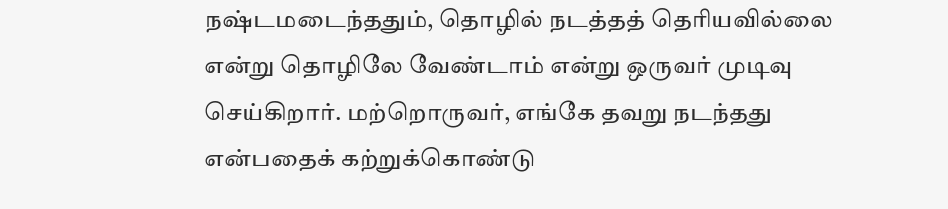நஷ்டமடைந்ததும், தொழில் நடத்தத் தெரியவில்லை என்று தொழிலே வேண்டாம் என்று ஒருவர் முடிவு செய்கிறார். மற்றொருவர், எங்கே தவறு நடந்தது என்பதைக் கற்றுக்கொண்டு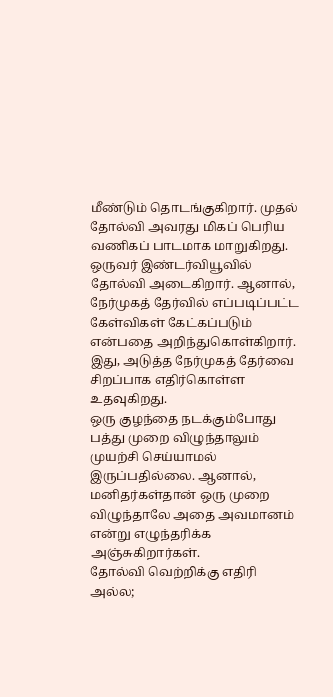மீண்டும் தொடங்குகிறார். முதல் தோல்வி அவரது மிகப் பெரிய வணிகப் பாடமாக மாறுகிறது.
ஒருவர் இண்டர்வியூவில் தோல்வி அடைகிறார். ஆனால், நேர்முகத் தேர்வில் எப்படிப்பட்ட கேள்விகள் கேட்கப்படும் என்பதை அறிந்துகொள்கிறார். இது, அடுத்த நேர்முகத் தேர்வை சிறப்பாக எதிர்கொள்ள உதவுகிறது.
ஒரு குழந்தை நடக்கும்போது பத்து முறை விழுந்தாலும் முயற்சி செய்யாமல் இருப்பதில்லை. ஆனால், மனிதர்கள்தான் ஒரு முறை விழுந்தாலே அதை அவமானம் என்று எழுந்தரிக்க அஞ்சுகிறார்கள்.
தோல்வி வெற்றிக்கு எதிரி அல்ல;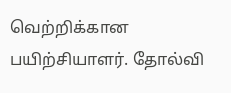வெற்றிக்கான பயிற்சியாளர். தோல்வி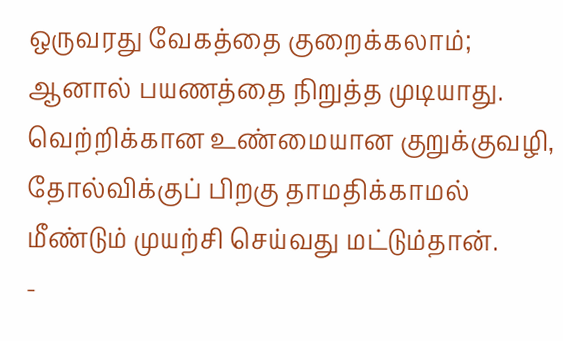ஒருவரது வேகத்தை குறைக்கலாம்; ஆனால் பயணத்தை நிறுத்த முடியாது.
வெற்றிக்கான உண்மையான குறுக்குவழி, தோல்விக்குப் பிறகு தாமதிக்காமல் மீண்டும் முயற்சி செய்வது மட்டும்தான்.
-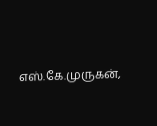எஸ்.கே.முருகன்,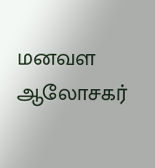மனவள ஆலோசகர்